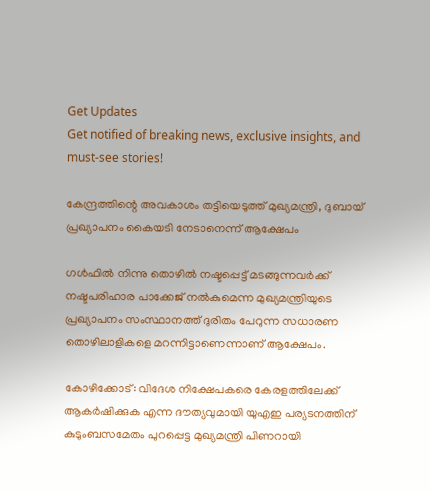Get Updates
Get notified of breaking news, exclusive insights, and must-see stories!

കേന്ദ്രത്തിന്റെ അവകാശം തട്ടിയെടുത്ത് മുഖ്യമന്ത്രി, ദുബായ് പ്രഖ്യാപനം കൈയടി നേടാനെന്ന് ആക്ഷേപം

ഗള്‍ഫില്‍ നിന്നു തൊഴില്‍ നഷ്ടപ്പെട്ട് മടങ്ങുന്നവര്‍ക്ക് നഷ്ടപരിഹാര പാക്കേജ് നല്‍കുമെന്ന മുഖ്യമന്ത്രിയുടെ പ്രഖ്യാപനം സംസ്ഥാനത്ത് ദുരിതം പേറുന്ന സധാരണ തൊഴിലാളികളെ മറന്നിട്ടാണെന്നാണ് ആക്ഷേപം.

കോഴിക്കോട്: വിദേശ നിക്ഷേപകരെ കേരളത്തിലേക്ക് ആകര്‍ഷിക്കുക എന്ന ദൗത്യവുമായി യുഎഇ പര്യടനത്തിന് കുടുംബസമേതം പുറപ്പെട്ട മുഖ്യമന്ത്രി പിണറായി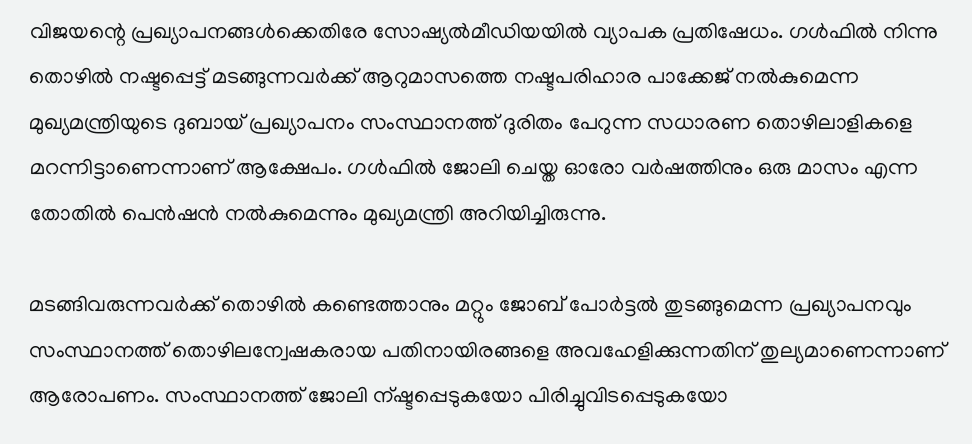വിജയന്റെ പ്രഖ്യാപനങ്ങള്‍ക്കെതിരേ സോഷ്യല്‍മീഡിയയില്‍ വ്യാപക പ്രതിഷേധം. ഗള്‍ഫില്‍ നിന്നു തൊഴില്‍ നഷ്ടപ്പെട്ട് മടങ്ങുന്നവര്‍ക്ക് ആറുമാസത്തെ നഷ്ടപരിഹാര പാക്കേജ് നല്‍കുമെന്ന മുഖ്യമന്ത്രിയുടെ ദുബായ് പ്രഖ്യാപനം സംസ്ഥാനത്ത് ദുരിതം പേറുന്ന സധാരണ തൊഴിലാളികളെ മറന്നിട്ടാണെന്നാണ് ആക്ഷേപം. ഗള്‍ഫില്‍ ജോലി ചെയ്ത ഓരോ വര്‍ഷത്തിനും ഒരു മാസം എന്ന തോതില്‍ പെന്‍ഷന്‍ നല്‍കുമെന്നും മുഖ്യമന്ത്രി അറിയിച്ചിരുന്നു.

മടങ്ങിവരുന്നവര്‍ക്ക് തൊഴില്‍ കണ്ടെത്താനും മറ്റും ജോബ് പോര്‍ട്ടല്‍ തുടങ്ങുമെന്ന പ്രഖ്യാപനവും സംസ്ഥാനത്ത് തൊഴിലന്വേഷകരായ പതിനായിരങ്ങളെ അവഹേളിക്കുന്നതിന് തുല്യമാണെന്നാണ് ആരോപണം. സംസ്ഥാനത്ത് ജോലി ന്ഷ്ടപ്പെടുകയോ പിരിച്ചുവിടപ്പെടുകയോ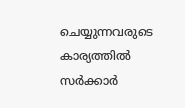ചെയ്യുന്നവരുടെ കാര്യത്തില്‍ സര്‍ക്കാര്‍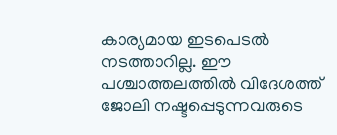കാര്യമായ ഇടപെടല്‍ നടത്താറില്ല. ഈ പശ്ചാത്തലത്തില്‍ വിദേശത്ത് ജോലി നഷ്ടപ്പെടുന്നവരുടെ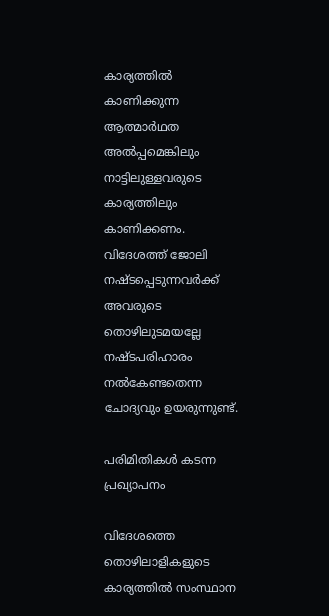കാര്യത്തില്‍ കാണിക്കുന്ന ആത്മാര്‍ഥത അല്‍പ്പമെങ്കിലും നാട്ടിലുള്ളവരുടെ കാര്യത്തിലും കാണിക്കണം. വിദേശത്ത് ജോലി നഷ്ടപ്പെടുന്നവര്‍ക്ക് അവരുടെ തൊഴിലുടമയല്ലേ നഷ്ടപരിഹാരം നല്‍കേണ്ടതെന്ന ചോദ്യവും ഉയരുന്നുണ്ട്.

പരിമിതികള്‍ കടന്ന പ്രഖ്യാപനം

വിദേശത്തെ തൊഴിലാളികളുടെ കാര്യത്തില്‍ സംസ്ഥാന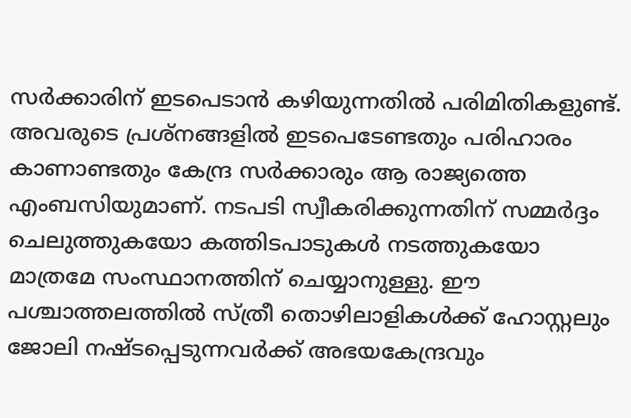സര്‍ക്കാരിന് ഇടപെടാന്‍ കഴിയുന്നതില്‍ പരിമിതികളുണ്ട്. അവരുടെ പ്രശ്‌നങ്ങളില്‍ ഇടപെടേണ്ടതും പരിഹാരം കാണാണ്ടതും കേന്ദ്ര സര്‍ക്കാരും ആ രാജ്യത്തെ എംബസിയുമാണ്. നടപടി സ്വീകരിക്കുന്നതിന് സമ്മര്‍ദ്ദം ചെലുത്തുകയോ കത്തിടപാടുകള്‍ നടത്തുകയോ മാത്രമേ സംസ്ഥാനത്തിന് ചെയ്യാനുള്ളു. ഈ പശ്ചാത്തലത്തില്‍ സ്ത്രീ തൊഴിലാളികള്‍ക്ക് ഹോസ്റ്റലും ജോലി നഷ്ടപ്പെടുന്നവര്‍ക്ക് അഭയകേന്ദ്രവും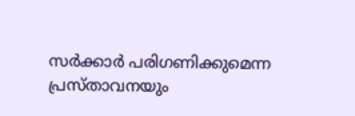സര്‍ക്കാര്‍ പരിഗണിക്കുമെന്ന പ്രസ്താവനയും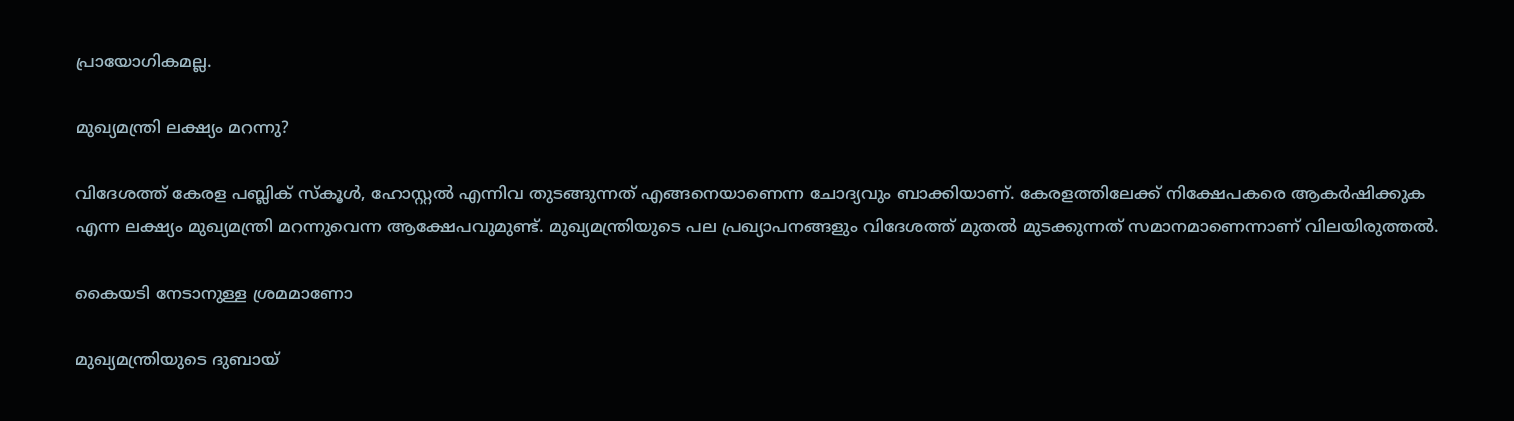പ്രായോഗികമല്ല.

മുഖ്യമന്ത്രി ലക്ഷ്യം മറന്നു?

വിദേശത്ത് കേരള പബ്ലിക് സ്‌കൂള്‍, ഹോസ്റ്റല്‍ എന്നിവ തുടങ്ങുന്നത് എങ്ങനെയാണെന്ന ചോദ്യവും ബാക്കിയാണ്. കേരളത്തിലേക്ക് നിക്ഷേപകരെ ആകര്‍ഷിക്കുക എന്ന ലക്ഷ്യം മുഖ്യമന്ത്രി മറന്നുവെന്ന ആക്ഷേപവുമുണ്ട്. മുഖ്യമന്ത്രിയുടെ പല പ്രഖ്യാപനങ്ങളും വിദേശത്ത് മുതല്‍ മുടക്കുന്നത് സമാനമാണെന്നാണ് വിലയിരുത്തല്‍.

കൈയടി നേടാനുള്ള ശ്രമമാണോ

മുഖ്യമന്ത്രിയുടെ ദുബായ്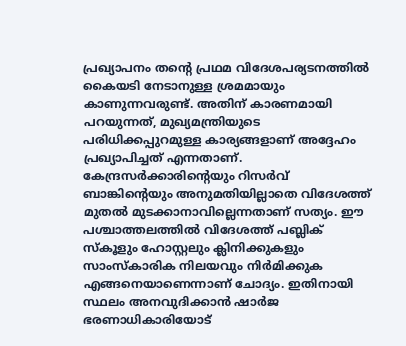പ്രഖ്യാപനം തന്റെ പ്രഥമ വിദേശപര്യടനത്തില്‍ കൈയടി നേടാനുള്ള ശ്രമമായും കാണുന്നവരുണ്ട്. അതിന് കാരണമായി പറയുന്നത്, മുഖ്യമന്ത്രിയുടെ പരിധിക്കപ്പുറമുള്ള കാര്യങ്ങളാണ് അദ്ദേഹം പ്രഖ്യാപിച്ചത് എന്നതാണ്. കേന്ദ്രസര്‍ക്കാരിന്റെയും റിസര്‍വ് ബാങ്കിന്റെയും അനുമതിയില്ലാതെ വിദേശത്ത് മുതല്‍ മുടക്കാനാവില്ലെന്നതാണ് സത്യം. ഈ പശ്ചാത്തലത്തില്‍ വിദേശത്ത് പബ്ലിക് സ്‌കൂളും ഹോസ്റ്റലും ക്ലിനിക്കുകളും സാംസ്‌കാരിക നിലയവും നിര്‍മിക്കുക എങ്ങനെയാണെന്നാണ് ചോദ്യം. ഇതിനായി സ്ഥലം അനവുദിക്കാന്‍ ഷാര്‍ജ ഭരണാധികാരിയോട്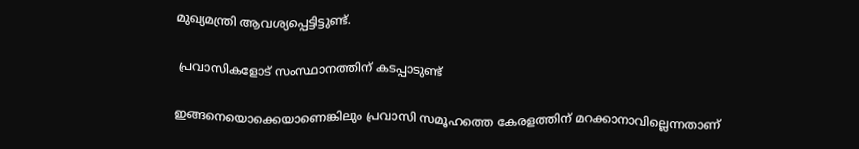മുഖ്യമന്ത്രി ആവശ്യപ്പെട്ടിട്ടുണ്ട്.

 പ്രവാസികളോട് സംസ്ഥാനത്തിന് കടപ്പാടുണ്ട്

ഇങ്ങനെയൊക്കെയാണെങ്കിലും പ്രവാസി സമൂഹത്തെ കേരളത്തിന് മറക്കാനാവില്ലെന്നതാണ്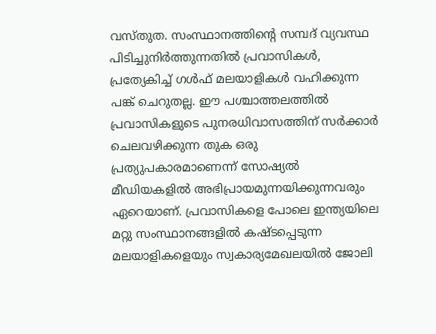വസ്തുത. സംസ്ഥാനത്തിന്റെ സമ്പദ് വ്യവസ്ഥ പിടിച്ചുനിര്‍ത്തുന്നതില്‍ പ്രവാസികള്‍, പ്രത്യേകിച്ച് ഗള്‍ഫ് മലയാളികള്‍ വഹിക്കുന്ന പങ്ക് ചെറുതല്ല. ഈ പശ്ചാത്തലത്തില്‍ പ്രവാസികളുടെ പുനരധിവാസത്തിന് സര്‍ക്കാര്‍ ചെലവഴിക്കുന്ന തുക ഒരു പ്രത്യുപകാരമാണെന്ന് സോഷ്യല്‍ മീഡിയകളില്‍ അഭിപ്രായമുന്നയിക്കുന്നവരും ഏറെയാണ്. പ്രവാസികളെ പോലെ ഇന്ത്യയിലെ മറ്റു സംസ്ഥാനങ്ങളില്‍ കഷ്ടപ്പെടുന്ന മലയാളികളെയും സ്വകാര്യമേഖലയില്‍ ജോലി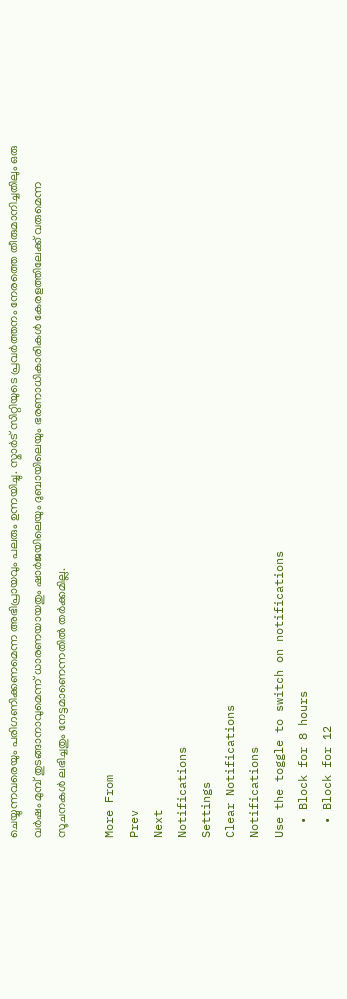ചെയ്യുന്നവരെയും പരിഗണിക്കണമെന്ന അഭിപ്രായവും പലരും ഉന്നയിച്ചു. സ്മാര്‍ട് സിറ്റിയുടെ പ്രവര്‍ത്തനം നേരത്തെ തീരുമാനിച്ചതിലും ഒരു വര്‍ഷം മുമ്പ് തുടങ്ങാനാവുമെന്ന് ധാരണയായതും ഷാര്‍ജയിലെയും ദുബായിലെയും ഭരണാധികാരികള്‍ കേരളത്തിലേക്ക് വരുമെന്ന സൂചനകള്‍ ലഭിച്ചതും നേട്ടമാണെന്നതില്‍ തര്‍ക്കമില്ല.

More From
Prev
Next
Notifications
Settings
Clear Notifications
Notifications
Use the toggle to switch on notifications
  • Block for 8 hours
  • Block for 12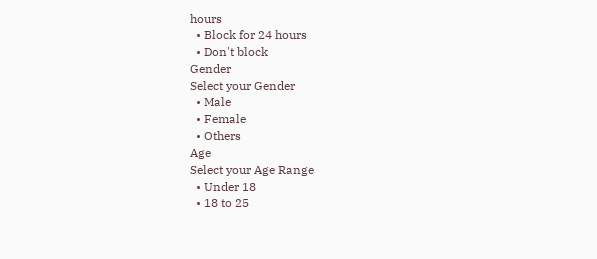hours
  • Block for 24 hours
  • Don't block
Gender
Select your Gender
  • Male
  • Female
  • Others
Age
Select your Age Range
  • Under 18
  • 18 to 25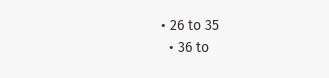• 26 to 35
  • 36 to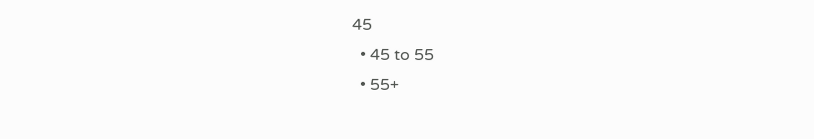45
  • 45 to 55
  • 55+